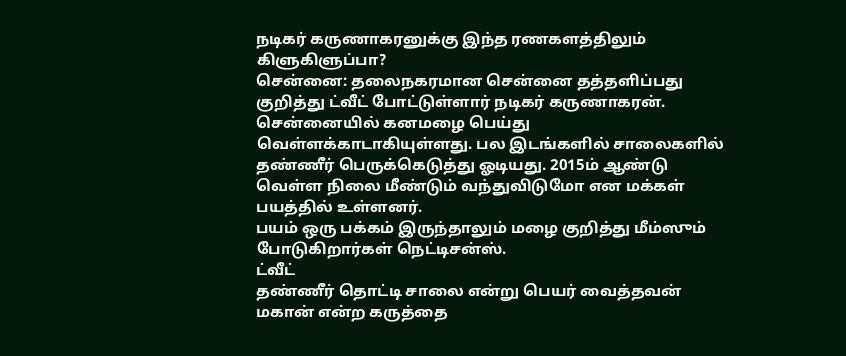நடிகர் கருணாகரனுக்கு இந்த ரணகளத்திலும் கிளுகிளுப்பா?
சென்னை: தலைநகரமான சென்னை தத்தளிப்பது குறித்து ட்வீட் போட்டுள்ளார் நடிகர் கருணாகரன்.
சென்னையில் கனமழை பெய்து வெள்ளக்காடாகியுள்ளது. பல இடங்களில் சாலைகளில் தண்ணீர் பெருக்கெடுத்து ஓடியது. 2015ம் ஆண்டு வெள்ள நிலை மீண்டும் வந்துவிடுமோ என மக்கள் பயத்தில் உள்ளனர்.
பயம் ஒரு பக்கம் இருந்தாலும் மழை குறித்து மீம்ஸும் போடுகிறார்கள் நெட்டிசன்ஸ்.
ட்வீட்
தண்ணீர் தொட்டி சாலை என்று பெயர் வைத்தவன் மகான் என்ற கருத்தை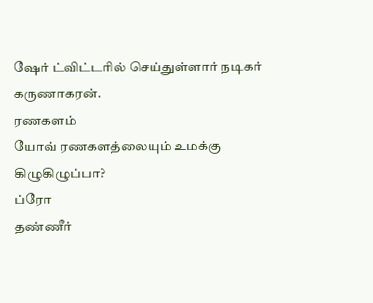ஷேர் ட்விட்டரில் செய்துள்ளார் நடிகர் கருணாகரன்.
ரணகளம்
யோவ் ரணகளத்லையும் உமக்கு கிழுகிழுப்பா?
ப்ரோ
தண்ணீர்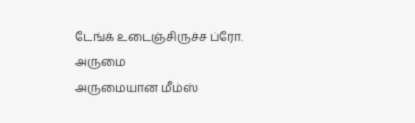டேங்க் உடைஞ்சிருச்ச ப்ரோ.
அருமை
அருமையான மீம்ஸ்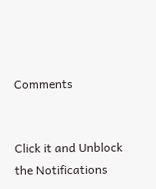Comments


Click it and Unblock the Notifications